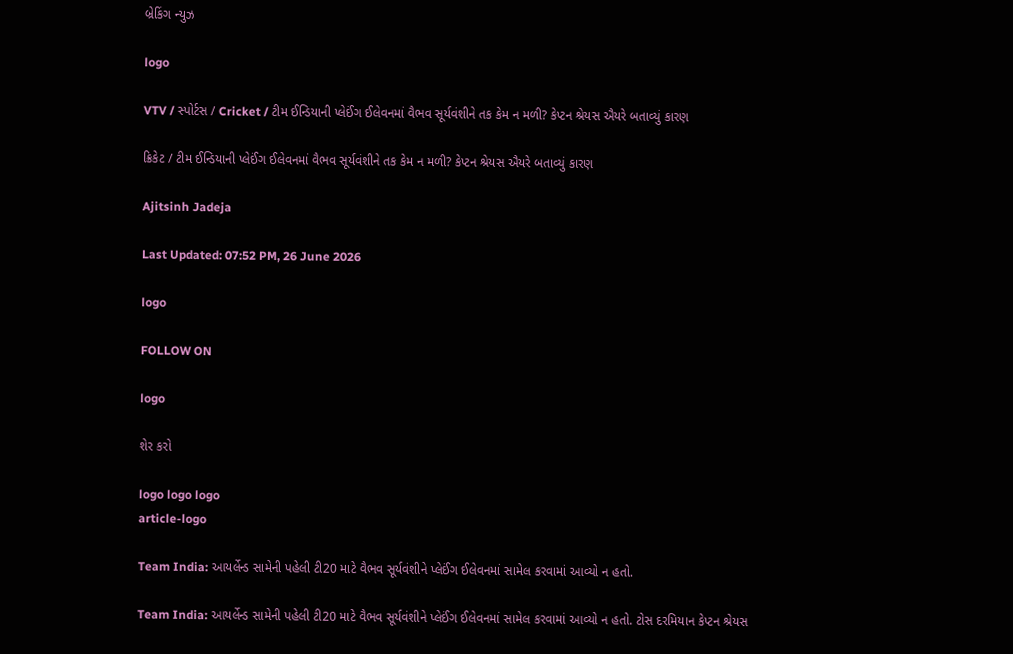બ્રેકિંગ ન્યુઝ

logo

VTV / સ્પોર્ટસ / Cricket / ટીમ ઈન્ડિયાની પ્લેઈંગ ઈલેવનમાં વૈભવ સૂર્યવંશીને તક કેમ ન મળી? કેપ્ટન શ્રેયસ ઐયરે બતાવ્યું કારણ

ક્રિકેટ / ટીમ ઈન્ડિયાની પ્લેઈંગ ઈલેવનમાં વૈભવ સૂર્યવંશીને તક કેમ ન મળી? કેપ્ટન શ્રેયસ ઐયરે બતાવ્યું કારણ

Ajitsinh Jadeja

Last Updated: 07:52 PM, 26 June 2026

logo

FOLLOW ON

logo

શેર કરો

logo logo logo
article-logo

Team India: આયર્લેન્ડ સામેની પહેલી ટી20 માટે વૈભવ સૂર્યવંશીને પ્લેઈંગ ઈલેવનમાં સામેલ કરવામાં આવ્યો ન હતો.

Team India: આયર્લેન્ડ સામેની પહેલી ટી20 માટે વૈભવ સૂર્યવંશીને પ્લેઈંગ ઈલેવનમાં સામેલ કરવામાં આવ્યો ન હતો. ટોસ દરમિયાન કેપ્ટન શ્રેયસ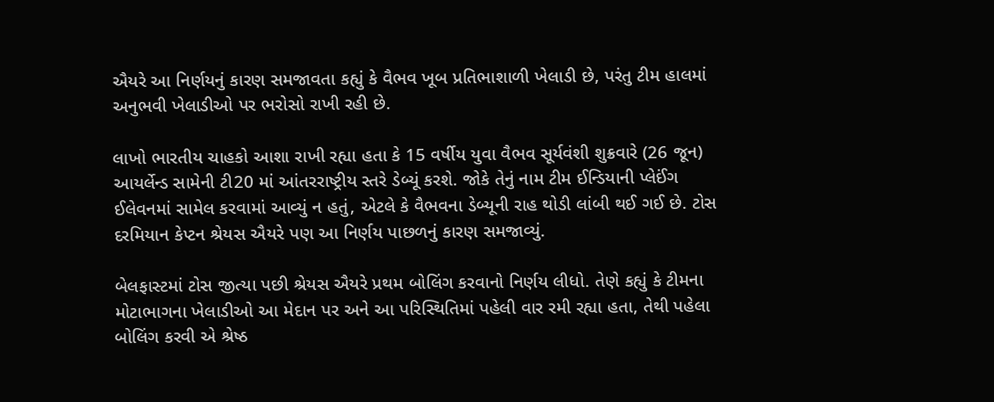ઐયરે આ નિર્ણયનું કારણ સમજાવતા કહ્યું કે વૈભવ ખૂબ પ્રતિભાશાળી ખેલાડી છે, પરંતુ ટીમ હાલમાં અનુભવી ખેલાડીઓ પર ભરોસો રાખી રહી છે.

લાખો ભારતીય ચાહકો આશા રાખી રહ્યા હતા કે 15 વર્ષીય યુવા વૈભવ સૂર્યવંશી શુક્રવારે (26 જૂન) આયર્લેન્ડ સામેની ટી20 માં આંતરરાષ્ટ્રીય સ્તરે ડેબ્યૂં કરશે. જોકે તેનું નામ ટીમ ઈન્ડિયાની પ્લેઈંગ ઈલેવનમાં સામેલ કરવામાં આવ્યું ન હતું, એટલે કે વૈભવના ડેબ્યૂની રાહ થોડી લાંબી થઈ ગઈ છે. ટોસ દરમિયાન કેપ્ટન શ્રેયસ ઐયરે પણ આ નિર્ણય પાછળનું કારણ સમજાવ્યું.

બેલફાસ્ટમાં ટોસ જીત્યા પછી શ્રેયસ ઐયરે પ્રથમ બોલિંગ કરવાનો નિર્ણય લીધો. તેણે કહ્યું કે ટીમના મોટાભાગના ખેલાડીઓ આ મેદાન પર અને આ પરિસ્થિતિમાં પહેલી વાર રમી રહ્યા હતા, તેથી પહેલા બોલિંગ કરવી એ શ્રેષ્ઠ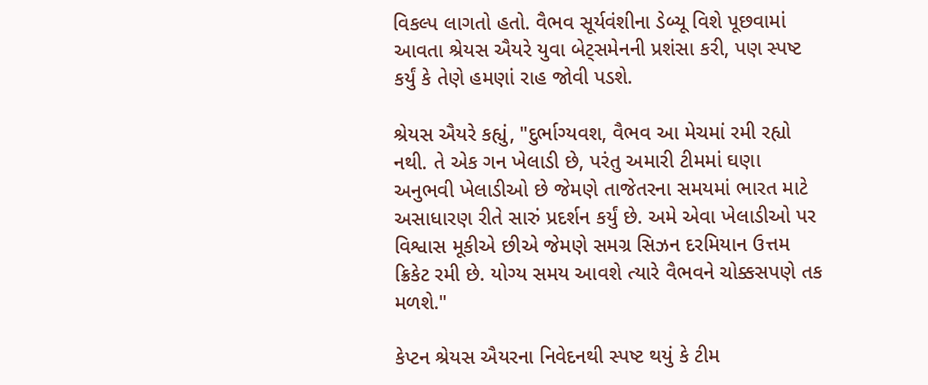વિકલ્પ લાગતો હતો. વૈભવ સૂર્યવંશીના ડેબ્યૂ વિશે પૂછવામાં આવતા શ્રેયસ ઐયરે યુવા બેટ્સમેનની પ્રશંસા કરી, પણ સ્પષ્ટ કર્યું કે તેણે હમણાં રાહ જોવી પડશે.

શ્રેયસ ઐયરે કહ્યું, "દુર્ભાગ્યવશ, વૈભવ આ મેચમાં રમી રહ્યો નથી. તે એક ગન ખેલાડી છે, પરંતુ અમારી ટીમમાં ઘણા અનુભવી ખેલાડીઓ છે જેમણે તાજેતરના સમયમાં ભારત માટે અસાધારણ રીતે સારું પ્રદર્શન કર્યું છે. અમે એવા ખેલાડીઓ પર વિશ્વાસ મૂકીએ છીએ જેમણે સમગ્ર સિઝન દરમિયાન ઉત્તમ ક્રિકેટ રમી છે. યોગ્ય સમય આવશે ત્યારે વૈભવને ચોક્કસપણે તક મળશે."

કેપ્ટન શ્રેયસ ઐયરના નિવેદનથી સ્પષ્ટ થયું કે ટીમ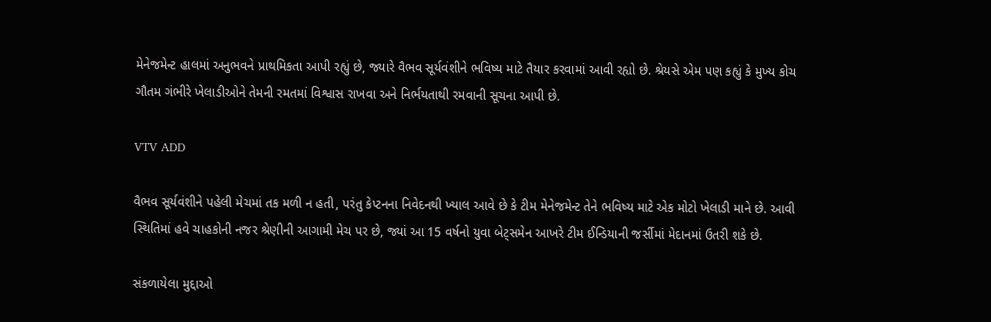મેનેજમેન્ટ હાલમાં અનુભવને પ્રાથમિકતા આપી રહ્યું છે, જ્યારે વૈભવ સૂર્યવંશીને ભવિષ્ય માટે તૈયાર કરવામાં આવી રહ્યો છે. શ્રેયસે એમ પણ કહ્યું કે મુખ્ય કોચ ગૌતમ ગંભીરે ખેલાડીઓને તેમની રમતમાં વિશ્વાસ રાખવા અને નિર્ભયતાથી રમવાની સૂચના આપી છે.

VTV ADD

વૈભવ સૂર્યવંશીને પહેલી મેચમાં તક મળી ન હતી, પરંતુ કેપ્ટનના નિવેદનથી ખ્યાલ આવે છે કે ટીમ મેનેજમેન્ટ તેને ભવિષ્ય માટે એક મોટો ખેલાડી માને છે. આવી સ્થિતિમાં હવે ચાહકોની નજર શ્રેણીની આગામી મેચ પર છે, જ્યાં આ 15 વર્ષનો યુવા બેટ્સમેન આખરે ટીમ ઈન્ડિયાની જર્સીમાં મેદાનમાં ઉતરી શકે છે.

સંકળાયેલા મુદ્દાઓ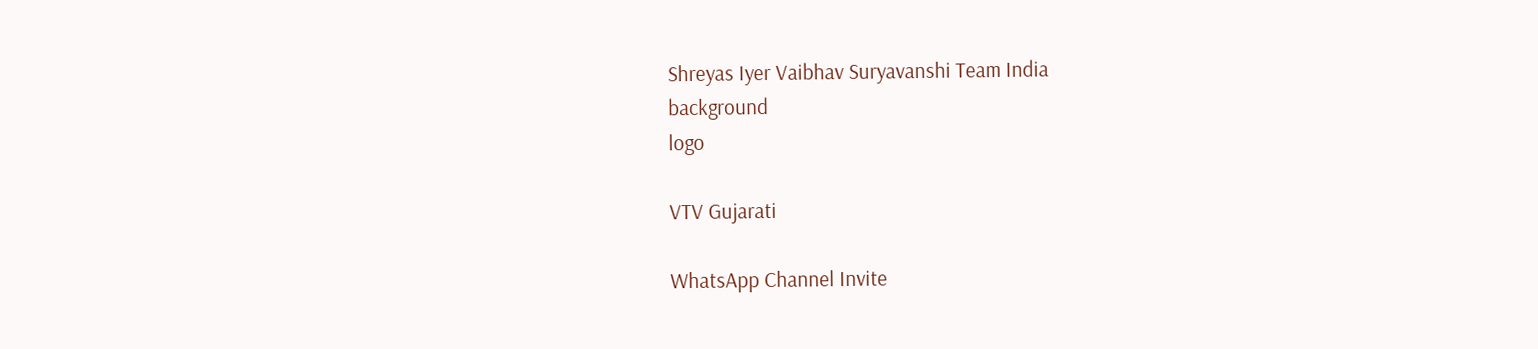Shreyas Iyer Vaibhav Suryavanshi Team India
background
logo

VTV Gujarati

WhatsApp Channel Invite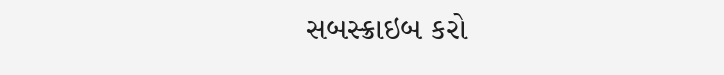સબસ્ક્રાઇબ કરો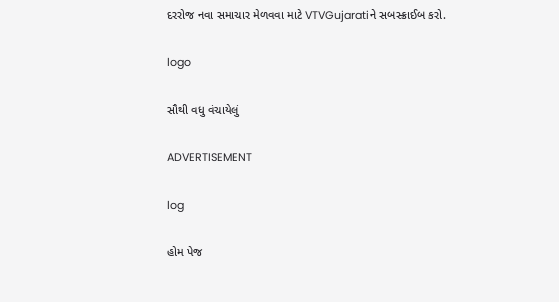દરરોજ નવા સમાચાર મેળવવા માટે VTVGujaratiને સબસ્ક્રાઈબ કરો.

logo

સૌથી વધુ વંચાયેલું

ADVERTISEMENT

log

હોમ પેજ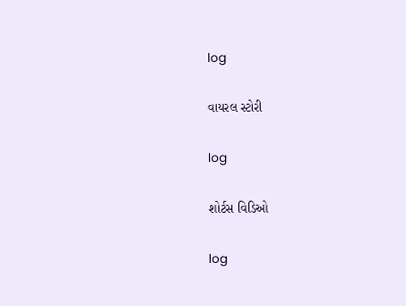log

વાયરલ સ્ટોરી

log

શોર્ટસ વિડિઓ

log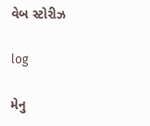વેબ સ્ટોરીઝ

log

મેનુ